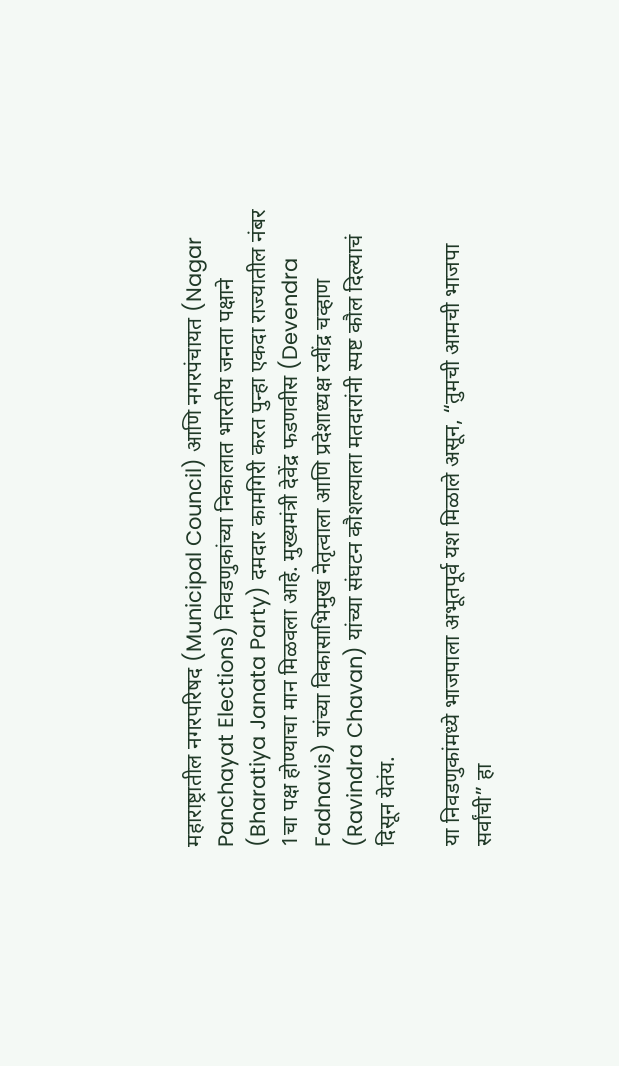महाराष्ट्रातील नगरपरिषद (Municipal Council) आणि नगरपंचायत (Nagar Panchayat Elections) निवडणुकांच्या निकालात भारतीय जनता पक्षाने (Bharatiya Janata Party) दमदार कामगिरी करत पुन्हा एकदा राज्यातील नंबर 1चा पक्ष होण्याचा मान मिळवला आहे. मुख्यमंत्री देवेंद्र फडणवीस (Devendra Fadnavis) यांच्या विकासाभिमुख नेतृत्वाला आणि प्रदेशाध्यक्ष रवींद्र चव्हाण (Ravindra Chavan) यांच्या संघटन कौशल्याला मतदारांनी स्पष्ट कौल दिल्याचं दिसून येतंय.

या निवडणुकांमध्ये भाजपाला अभूतपूर्व यश मिळाले असून, “तुमची आमची भाजपा सर्वांची” हा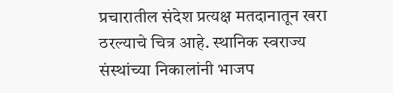प्रचारातील संदेश प्रत्यक्ष मतदानातून खरा ठरल्याचे चित्र आहे. स्थानिक स्वराज्य संस्थांच्या निकालांनी भाजप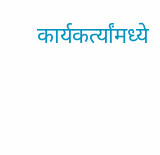कार्यकर्त्यांमध्ये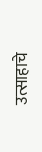उत्साहाचे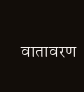वातावरण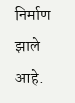निर्माण झाले आहे.